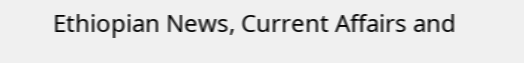Ethiopian News, Current Affairs and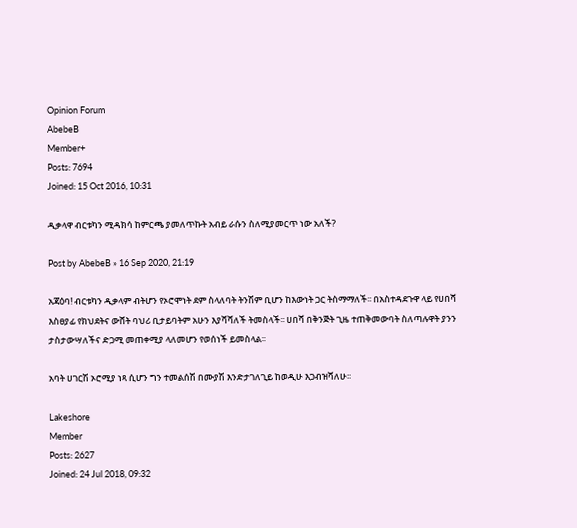Opinion Forum
AbebeB
Member+
Posts: 7694
Joined: 15 Oct 2016, 10:31

ዲቃላዋ ብርቱካን ሚዳክሳ ከምርጫ ያመለጥኩት አብይ ራሱን ስለሚያመርጥ ነው አለች?

Post by AbebeB » 16 Sep 2020, 21:19

አጃዕባ! ብርቱካን ዲቃላም ብትሆን የኦሮሞነት ደም ስላለባት ትንሽም ቢሆን ከእውነት ጋር ትስማማለች፡፡ በአስተዳደጉዋ ላይ የሀበሻ እስፀያፊ የክህደትና ውሸት ባህሪ ቢታይባትም አሁን እያሻሻለች ትመስላች፡፡ ሀበሻ በቅንጅት ጊዜ ተጠቅመውባት ስለጣሉዋት ያንን ታስታውሣለችና ድጋሚ መጠቀሚያ ላለመሆን የወሰነች ይመስላል፡፡

አባት ሀገርሽ ኦሮሚያ ነጻ ሲሆን ግን ተመልሰሽ በሙያሽ እንድታገለጊይ ከወዲሁ እጋብዝሻለሁ፡፡

Lakeshore
Member
Posts: 2627
Joined: 24 Jul 2018, 09:32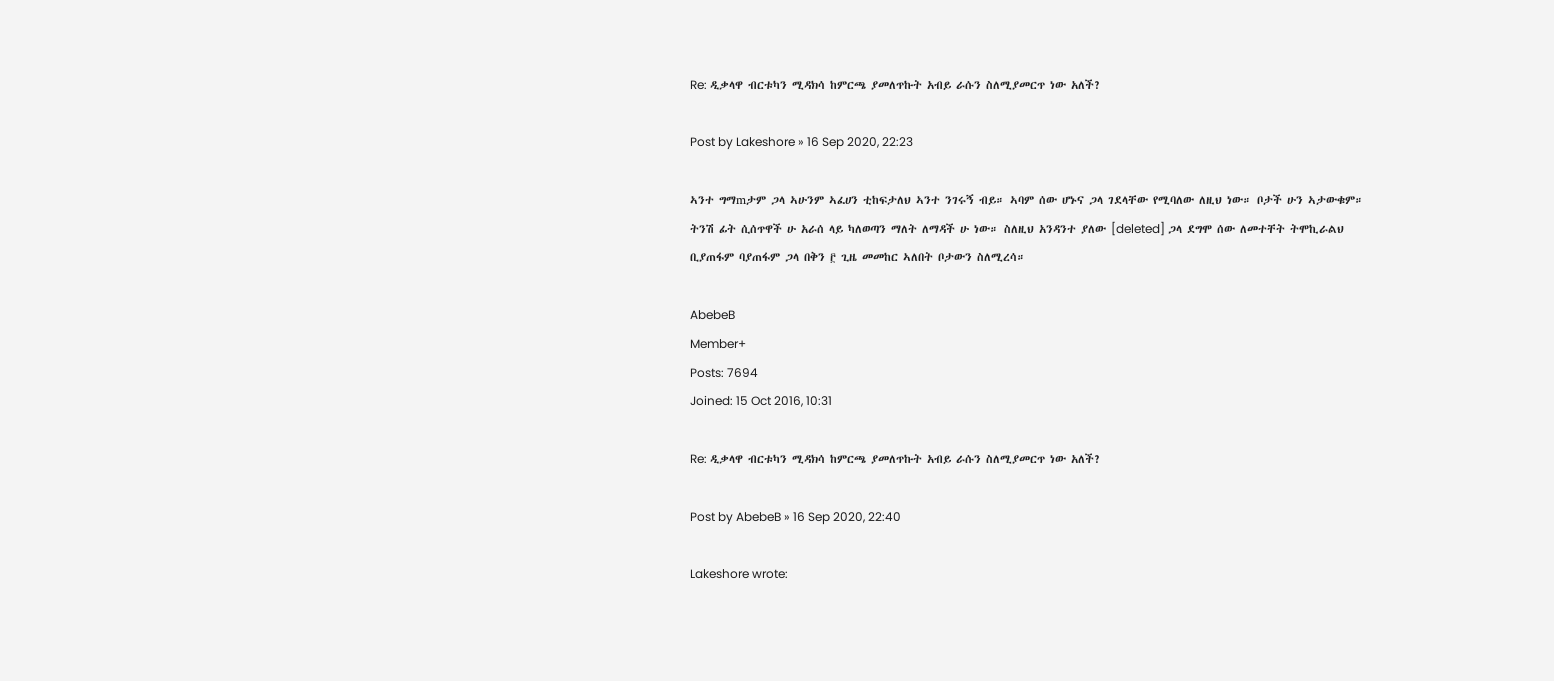Re: ዲቃላዋ ብርቱካን ሚዳክሳ ከምርጫ ያመለጥኩት አብይ ራሱን ስለሚያመርጥ ነው አለች?

Post by Lakeshore » 16 Sep 2020, 22:23

ኣንተ ግማmታም ጋላ ኣሁንም ኣፈሀን ቲከፍታለህ ኣንተ ንገሩኝ ብይ። ኣባም ሰው ሆኑና ጋላ ገደላቸው የሚባለው ለዚህ ነው። ቦታች ሁን ኣታውቁም።
ትንሽ ፊት ሲሰጥዋች ሁ አራሰ ላይ ካለወጣን ማለት ለማዳች ሁ ነው። ስለዚህ አንዳንተ ያለው [deleted] ጋላ ደግሞ ሰው ለመተቸት ትሞኪራልህ
ቢያጠፋም ባያጠፋም ጋላ በቅን ፫ ጊዜ መመከር ኣለበት ቦታውን ስለሚረሳ።

AbebeB
Member+
Posts: 7694
Joined: 15 Oct 2016, 10:31

Re: ዲቃላዋ ብርቱካን ሚዳክሳ ከምርጫ ያመለጥኩት አብይ ራሱን ስለሚያመርጥ ነው አለች?

Post by AbebeB » 16 Sep 2020, 22:40

Lakeshore wrote: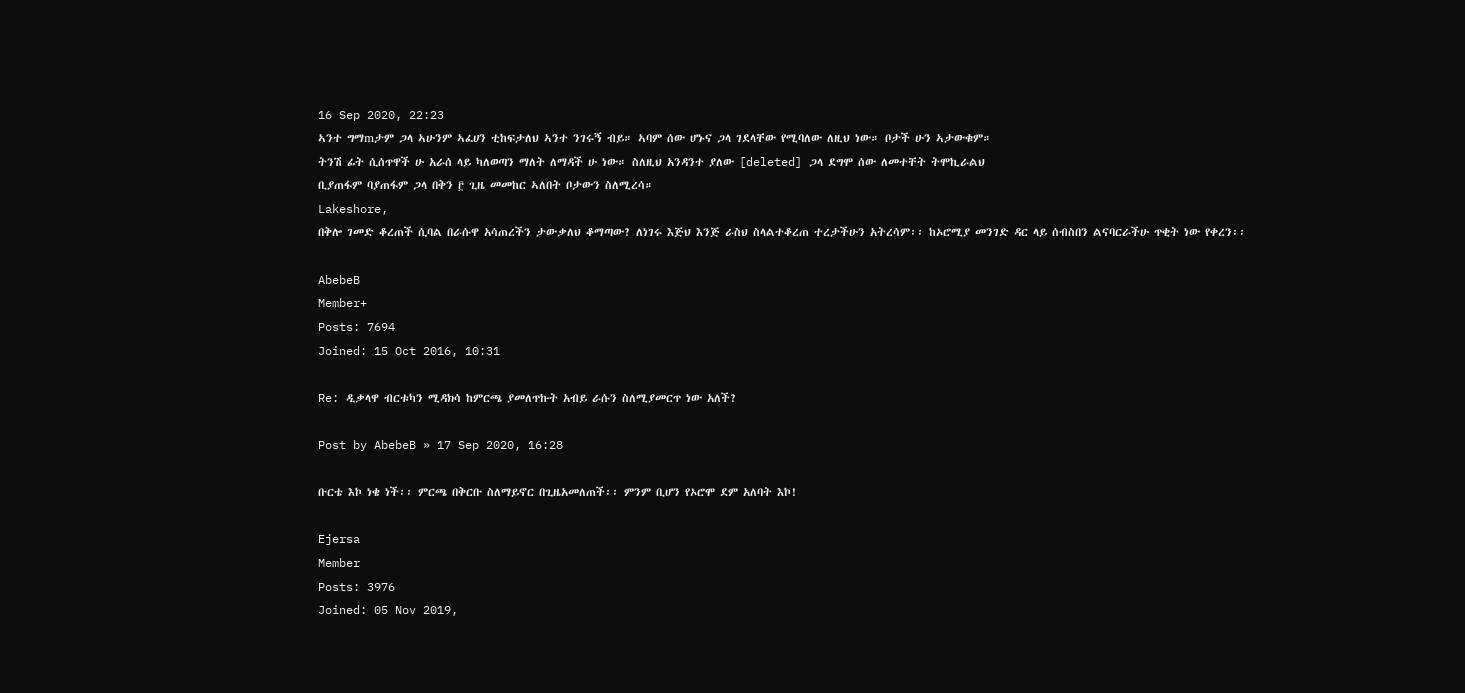16 Sep 2020, 22:23
ኣንተ ግማmታም ጋላ ኣሁንም ኣፈሀን ቲከፍታለህ ኣንተ ንገሩኝ ብይ። ኣባም ሰው ሆኑና ጋላ ገደላቸው የሚባለው ለዚህ ነው። ቦታች ሁን ኣታውቁም።
ትንሽ ፊት ሲሰጥዋች ሁ አራሰ ላይ ካለወጣን ማለት ለማዳች ሁ ነው። ስለዚህ አንዳንተ ያለው [deleted] ጋላ ደግሞ ሰው ለመተቸት ትሞኪራልህ
ቢያጠፋም ባያጠፋም ጋላ በቅን ፫ ጊዜ መመከር ኣለበት ቦታውን ስለሚረሳ።
Lakeshore,
በቅሎ ገመድ ቆረጠች ሲባል በራሱዋ አሳጠረችን ታውቃለህ ቆማጣው? ለነገሩ እጅህ እንጅ ራስህ ስላልተቆረጠ ተረታችሁን አትረሳም፡፡ ከኦሮሚያ መንገድ ዳር ላይ ሰብስበን ልናባርራችሁ ጥቂት ነው የቀረን፡፡

AbebeB
Member+
Posts: 7694
Joined: 15 Oct 2016, 10:31

Re: ዲቃላዋ ብርቱካን ሚዳክሳ ከምርጫ ያመለጥኩት አብይ ራሱን ስለሚያመርጥ ነው አለች?

Post by AbebeB » 17 Sep 2020, 16:28

ቡርቴ እኮ ነቄ ነች፡፡ ምርጫ በቅርቡ ስለማይኖር በጊዜአመለጠች፡፡ ምንም ቢሆን የኦሮሞ ደም አለባት እኮ!

Ejersa
Member
Posts: 3976
Joined: 05 Nov 2019,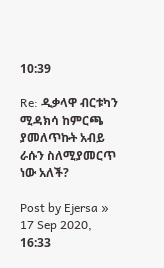10:39

Re: ዲቃላዋ ብርቱካን ሚዳክሳ ከምርጫ ያመለጥኩት አብይ ራሱን ስለሚያመርጥ ነው አለች?

Post by Ejersa » 17 Sep 2020, 16:33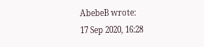AbebeB wrote:
17 Sep 2020, 16:28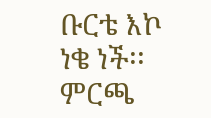ቡርቴ እኮ ነቄ ነች፡፡ ምርጫ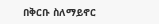በቅርቡ ስለማይኖር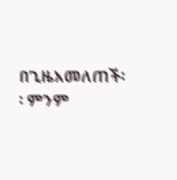በጊዜአመለጠች፡፡ ምንም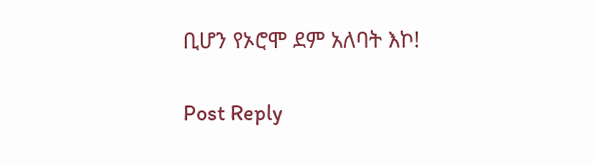ቢሆን የኦሮሞ ደም አለባት እኮ!

Post Reply